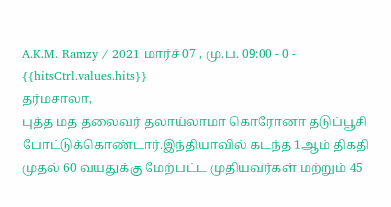A.K.M. Ramzy / 2021 மார்ச் 07 , மு.ப. 09:00 - 0 - {{hitsCtrl.values.hits}}
தர்மசாலா,
புத்த மத தலைவர் தலாய்லாமா கொரோனா தடுப்பூசி போட்டுக்கொண்டார்.இந்தியாவில் கடந்த 1ஆம் திகதி முதல் 60 வயதுக்கு மேற்பட்ட முதியவர்கள் மற்றும் 45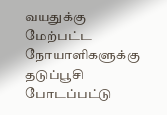வயதுக்கு மேற்பட்ட நோயாளிகளுக்கு தடுப்பூசி போடப்பட்டு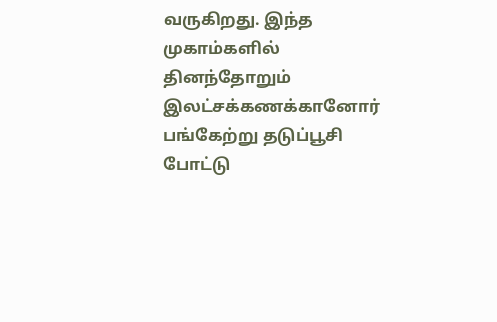வருகிறது. இந்த முகாம்களில் தினந்தோறும் இலட்சக்கணக்கானோர் பங்கேற்று தடுப்பூசி போட்டு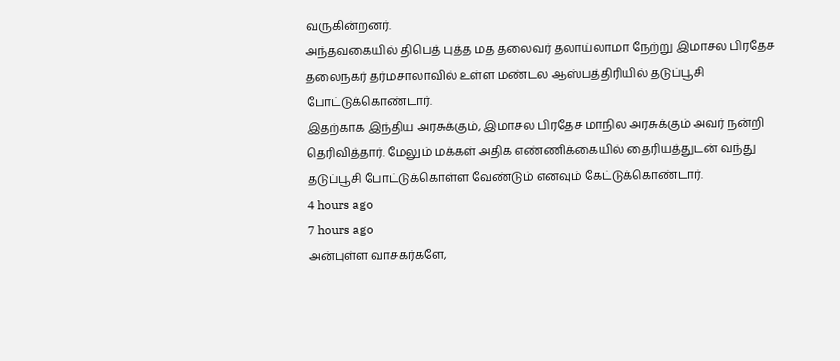வருகின்றனர்.
அந்தவகையில் திபெத் புத்த மத தலைவர் தலாய்லாமா நேற்று இமாசல பிரதேச தலைநகர் தர்மசாலாவில் உள்ள மண்டல ஆஸ்பத்திரியில் தடுப்பூசி போட்டுக்கொண்டார்.
இதற்காக இந்திய அரசுக்கும், இமாசல பிரதேச மாநில அரசுக்கும் அவர் நன்றி தெரிவித்தார். மேலும் மக்கள் அதிக எண்ணிக்கையில் தைரியத்துடன் வந்து தடுப்பூசி போட்டுக்கொள்ள வேண்டும் எனவும் கேட்டுக்கொண்டார்.
4 hours ago
7 hours ago
அன்புள்ள வாசகர்களே,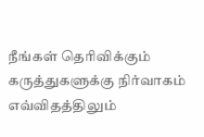நீங்கள் தெரிவிக்கும் கருத்துகளுக்கு நிர்வாகம் எவ்விதத்திலும்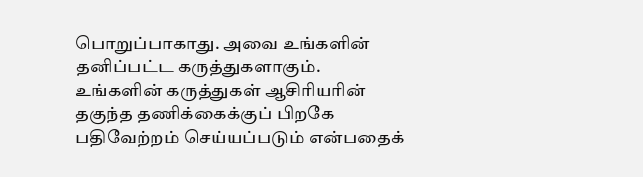பொறுப்பாகாது. அவை உங்களின் தனிப்பட்ட கருத்துகளாகும். உங்களின் கருத்துகள் ஆசிரியரின் தகுந்த தணிக்கைக்குப் பிறகே பதிவேற்றம் செய்யப்படும் என்பதைக்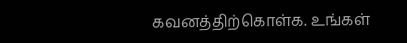கவனத்திற்கொள்க. உங்கள்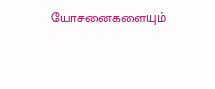யோசனைகளையும்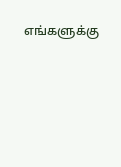எங்களுக்கு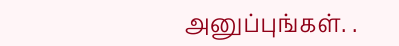அனுப்புங்கள். .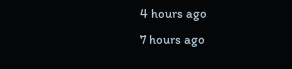4 hours ago
7 hours ago